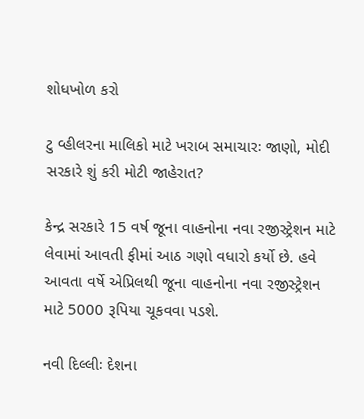શોધખોળ કરો

ટુ વ્હીલરના માલિકો માટે ખરાબ સમાચારઃ જાણો, મોદી સરકારે શું કરી મોટી જાહેરાત?

કેન્દ્ર સરકારે 15 વર્ષ જૂના વાહનોના નવા રજીસ્ટ્રેશન માટે લેવામાં આવતી ફીમાં આઠ ગણો વધારો કર્યો છે. હવે આવતા વર્ષે એપ્રિલથી જૂના વાહનોના નવા રજીસ્ટ્રેશન માટે 5000 રૂપિયા ચૂકવવા પડશે.

નવી દિલ્લીઃ દેશના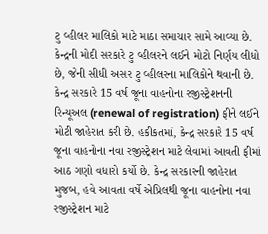ટુ વ્હીલર માલિકો માટે માઠા સમાચાર સામે આવ્યા છે. કેન્દ્રની મોદી સરકારે ટુ વ્હીલરને લઈને મોટો નિર્ણય લીધો છે, જેની સીધી અસર ટુ વ્હીલરના માલિકોને થવાની છે. કેન્દ્ર સરકારે 15 વર્ષ જૂના વાહનોના રજીસ્ટ્રેશનની રિન્યૂઅલ (renewal of registration) ફીને લઈને  મોટી જાહેરાત કરી છે. હકીકતમાં, કેન્દ્ર સરકારે 15 વર્ષ જૂના વાહનોના નવા રજીસ્ટ્રેશન માટે લેવામાં આવતી ફીમાં આઠ ગણો વધારો કર્યો છે. કેન્દ્ર સરકારની જાહેરાત મુજબ, હવે આવતા વર્ષે એપ્રિલથી જૂના વાહનોના નવા રજીસ્ટ્રેશન માટે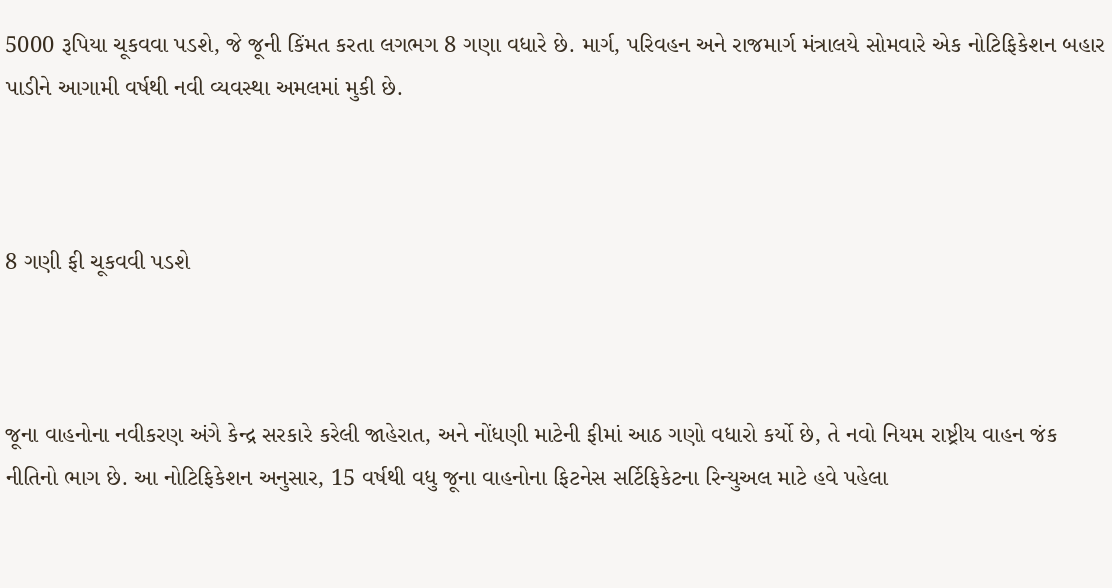5000 રૂપિયા ચૂકવવા પડશે, જે જૂની કિંમત કરતા લગભગ 8 ગણા વધારે છે. માર્ગ, પરિવહન અને રાજમાર્ગ મંત્રાલયે સોમવારે એક નોટિફિકેશન બહાર પાડીને આગામી વર્ષથી નવી વ્યવસ્થા અમલમાં મુકી છે.



8 ગણી ફી ચૂકવવી પડશે



જૂના વાહનોના નવીકરણ અંગે કેન્દ્ર સરકારે કરેલી જાહેરાત, અને નોંધણી માટેની ફીમાં આઠ ગણો વધારો કર્યો છે, તે નવો નિયમ રાષ્ટ્રીય વાહન જંક નીતિનો ભાગ છે. આ નોટિફિકેશન અનુસાર, 15 વર્ષથી વધુ જૂના વાહનોના ફિટનેસ સર્ટિફિકેટના રિન્યુઅલ માટે હવે પહેલા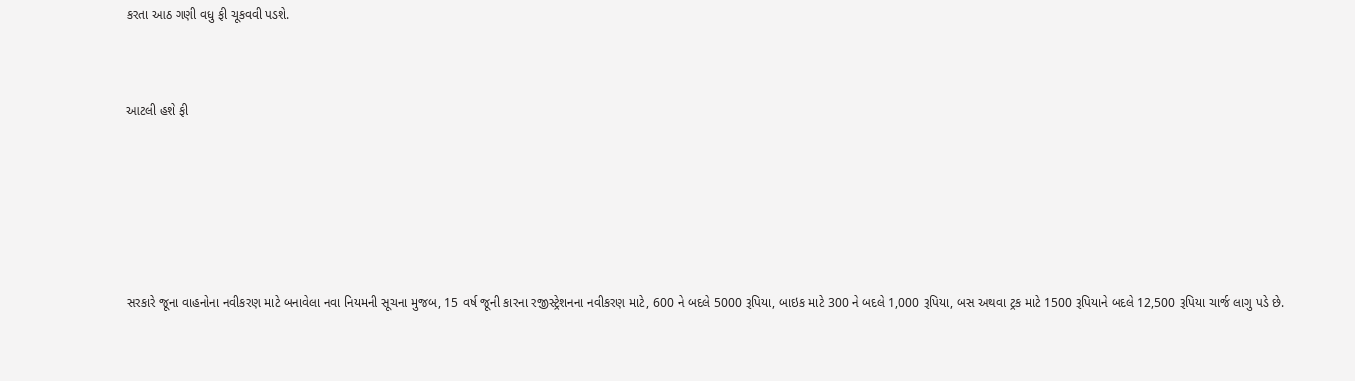કરતા આઠ ગણી વધુ ફી ચૂકવવી પડશે.



આટલી હશે ફી







સરકારે જૂના વાહનોના નવીકરણ માટે બનાવેલા નવા નિયમની સૂચના મુજબ, 15 વર્ષ જૂની કારના રજીસ્ટ્રેશનના નવીકરણ માટે, 600 ને બદલે 5000 રૂપિયા, બાઇક માટે 300 ને બદલે 1,000 રૂપિયા, બસ અથવા ટ્રક માટે 1500 રૂપિયાને બદલે 12,500 રૂપિયા ચાર્જ લાગુ પડે છે.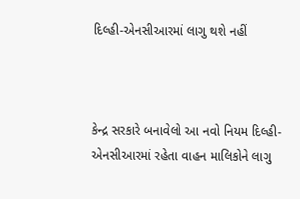દિલ્હી-એનસીઆરમાં લાગુ થશે નહીં



કેન્દ્ર સરકારે બનાવેલો આ નવો નિયમ દિલ્હી-એનસીઆરમાં રહેતા વાહન માલિકોને લાગુ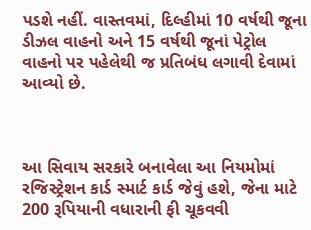પડશે નહીં. વાસ્તવમાં, દિલ્હીમાં 10 વર્ષથી જૂના ડીઝલ વાહનો અને 15 વર્ષથી જૂનાં પેટ્રોલ વાહનો પર પહેલેથી જ પ્રતિબંધ લગાવી દેવામાં આવ્યો છે.



આ સિવાય સરકારે બનાવેલા આ નિયમોમાં રજિસ્ટ્રેશન કાર્ડ સ્માર્ટ કાર્ડ જેવું હશે, જેના માટે 200 રૂપિયાની વધારાની ફી ચૂકવવી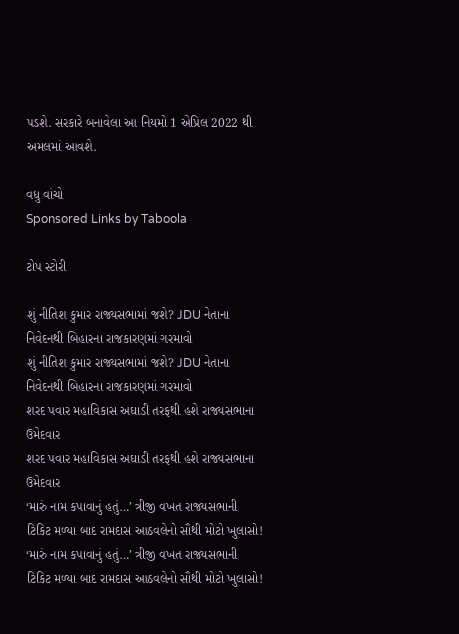પડશે. સરકારે બનાવેલા આ નિયમો 1 એપ્રિલ 2022 થી અમલમાં આવશે.

વધુ વાંચો
Sponsored Links by Taboola

ટોપ સ્ટોરી

શું નીતિશ કુમાર રાજ્યસભામાં જશે? JDU નેતાના નિવેદનથી બિહારના રાજકારણમાં ગરમાવો
શું નીતિશ કુમાર રાજ્યસભામાં જશે? JDU નેતાના નિવેદનથી બિહારના રાજકારણમાં ગરમાવો
શરદ પવાર મહાવિકાસ અઘાડી તરફથી હશે રાજ્યસભાના ઉમેદવાર
શરદ પવાર મહાવિકાસ અઘાડી તરફથી હશે રાજ્યસભાના ઉમેદવાર
‘મારું નામ કપાવાનું હતું…’ ત્રીજી વખત રાજ્યસભાની ટિકિટ મળ્યા બાદ રામદાસ આઠવલેનો સૌથી મોટો ખુલાસો!
‘મારું નામ કપાવાનું હતું…’ ત્રીજી વખત રાજ્યસભાની ટિકિટ મળ્યા બાદ રામદાસ આઠવલેનો સૌથી મોટો ખુલાસો!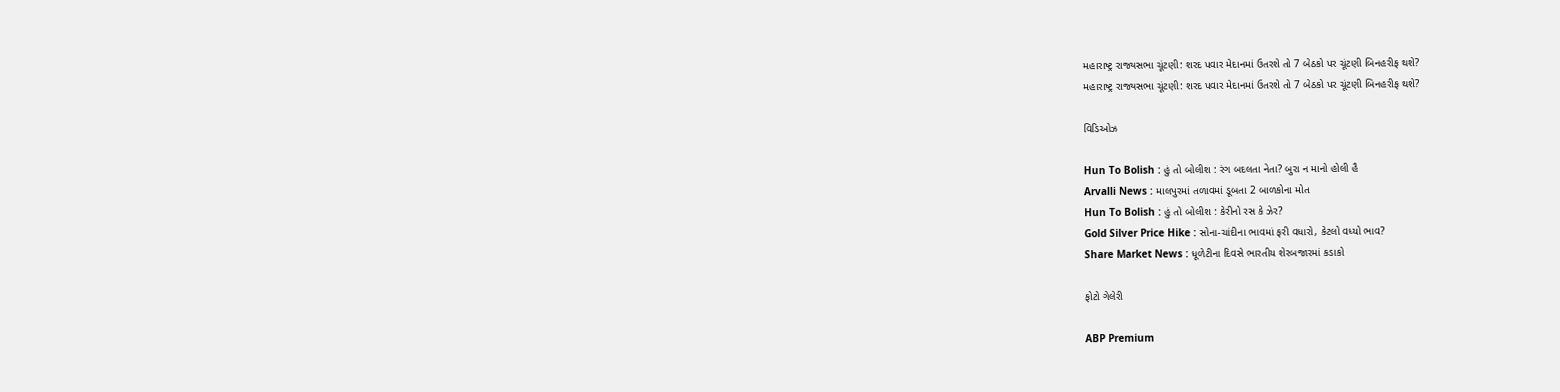મહારાષ્ટ્ર રાજ્યસભા ચૂંટણી: શરદ પવાર મેદાનમાં ઉતરશે તો 7 બેઠકો પર ચૂંટણી બિનહરીફ થશે?
મહારાષ્ટ્ર રાજ્યસભા ચૂંટણી: શરદ પવાર મેદાનમાં ઉતરશે તો 7 બેઠકો પર ચૂંટણી બિનહરીફ થશે?

વિડિઓઝ

Hun To Bolish : હું તો બોલીશ : રંગ બદલતા નેતા? બુરા ન માનો હોલી હૈ
Arvalli News : માલપુરમાં તળાવમાં ડૂબતા 2 બાળકોના મોત
Hun To Bolish : હું તો બોલીશ : કેરીનો રસ કે ઝેર?
Gold Silver Price Hike : સોના-ચાંદીના ભાવમાં ફરી વધારો, કેટલો વધ્યો ભાવ?
Share Market News : ધૂળેટીના દિવસે ભારતીય શેરબજારમાં કડાકો

ફોટો ગેલેરી

ABP Premium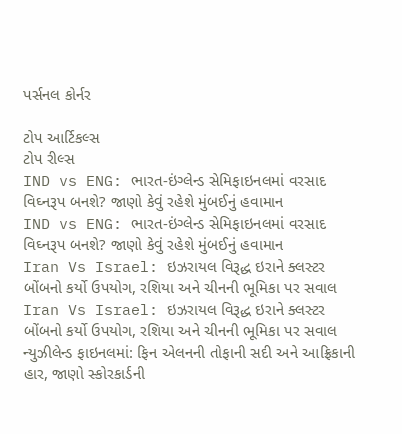પર્સનલ કોર્નર

ટોપ આર્ટિકલ્સ
ટોપ રીલ્સ
IND vs ENG: ભારત-ઇંગ્લેન્ડ સેમિફાઇનલમાં વરસાદ વિઘ્નરૂપ બનશે? જાણો કેવું રહેશે મુંબઈનું હવામાન
IND vs ENG: ભારત-ઇંગ્લેન્ડ સેમિફાઇનલમાં વરસાદ વિઘ્નરૂપ બનશે? જાણો કેવું રહેશે મુંબઈનું હવામાન
Iran Vs Israel: ઇઝરાયલ વિરૂદ્ધ ઇરાને ક્લસ્ટર બોંબનો કર્યો ઉપયોગ, રશિયા અને ચીનની ભૂમિકા પર સવાલ
Iran Vs Israel: ઇઝરાયલ વિરૂદ્ધ ઇરાને ક્લસ્ટર બોંબનો કર્યો ઉપયોગ, રશિયા અને ચીનની ભૂમિકા પર સવાલ
ન્યુઝીલેન્ડ ફાઇનલમાં: ફિન એલનની તોફાની સદી અને આફ્રિકાની હાર, જાણો સ્કોરકાર્ડની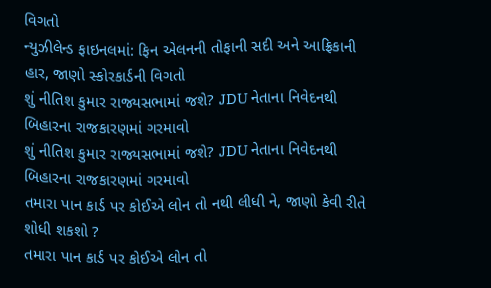વિગતો
ન્યુઝીલેન્ડ ફાઇનલમાં: ફિન એલનની તોફાની સદી અને આફ્રિકાની હાર, જાણો સ્કોરકાર્ડની વિગતો
શું નીતિશ કુમાર રાજ્યસભામાં જશે? JDU નેતાના નિવેદનથી બિહારના રાજકારણમાં ગરમાવો
શું નીતિશ કુમાર રાજ્યસભામાં જશે? JDU નેતાના નિવેદનથી બિહારના રાજકારણમાં ગરમાવો
તમારા પાન કાર્ડ પર કોઈએ લોન તો નથી લીધી ને, જાણો કેવી રીતે શોધી શકશો ?
તમારા પાન કાર્ડ પર કોઈએ લોન તો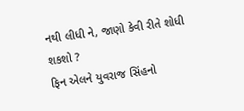નથી લીધી ને, જાણો કેવી રીતે શોધી શકશો ?
ફિન એલને યુવરાજ સિંહનો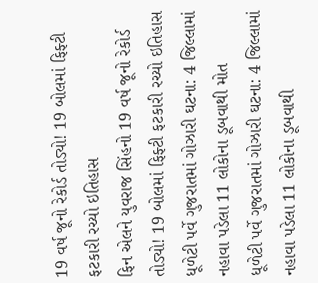19 વર્ષ જૂનો રેકોર્ડ તોડ્યો! 19 બોલમાં ફિફ્ટી ફટકારી રચ્યો ઇતિહાસ
ફિન એલને યુવરાજ સિંહનો 19 વર્ષ જૂનો રેકોર્ડ તોડ્યો! 19 બોલમાં ફિફ્ટી ફટકારી રચ્યો ઇતિહાસ
ધૂળેટી પર્વે ગુજરાતમાં ગોઝારી ઘટના: 4 જિલ્લામાં નહાવા પડેલા 11 લોકોના ડૂબવાથી મોત
ધૂળેટી પર્વે ગુજરાતમાં ગોઝારી ઘટના: 4 જિલ્લામાં નહાવા પડેલા 11 લોકોના ડૂબવાથી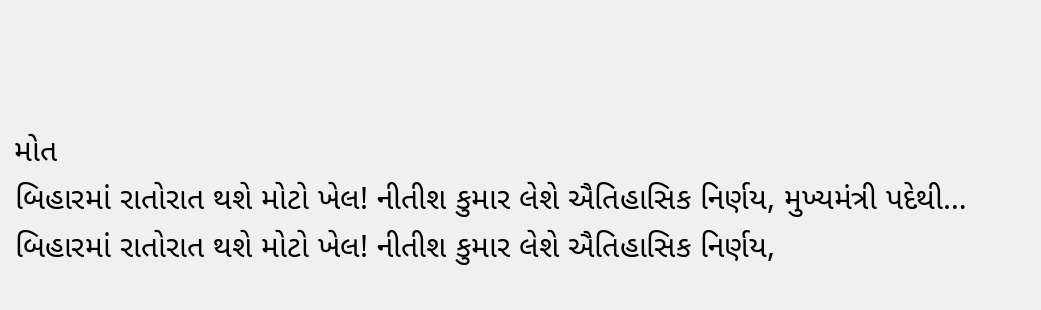મોત
બિહારમાં રાતોરાત થશે મોટો ખેલ! નીતીશ કુમાર લેશે ઐતિહાસિક નિર્ણય, મુખ્યમંત્રી પદેથી…
બિહારમાં રાતોરાત થશે મોટો ખેલ! નીતીશ કુમાર લેશે ઐતિહાસિક નિર્ણય,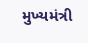મુખ્યમંત્રી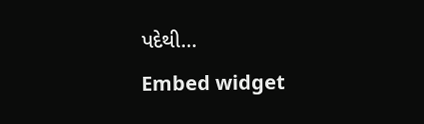પદેથી…
Embed widget